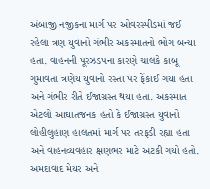અંબાજી નજીકના માર્ગ પર ઓવરસ્પીડમાં જઈ રહેલા ત્રણ યુવાનો ગંભીર અકસ્માતનો ભોગ બન્યા હતા. વાહનની પૂરઝડપના કારણે ચાલકે કાબૂ ગુમાવતા ત્રણેય યુવાનો રસ્તા પર ફેંકાઈ ગયા હતા અને ગંભીર રીતે ઈજાગ્રસ્ત થયા હતા. અકસ્માત એટલો આઘાતજનક હતો કે ઈજાગ્રસ્ત યુવાનો લોહીલુહાણ હાલતમાં માર્ગ પર તરફડી રહ્યા હતા અને વાહનવ્યવહાર ક્ષણભર માટે અટકી ગયો હતો.
અમદાવાદ મેયર અને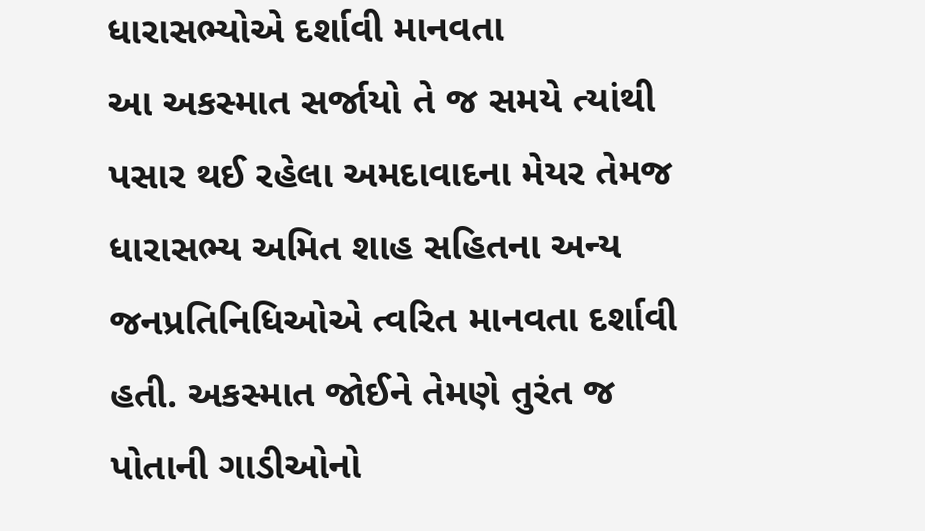ધારાસભ્યોએ દર્શાવી માનવતા
આ અકસ્માત સર્જાયો તે જ સમયે ત્યાંથી પસાર થઈ રહેલા અમદાવાદના મેયર તેમજ ધારાસભ્ય અમિત શાહ સહિતના અન્ય જનપ્રતિનિધિઓએ ત્વરિત માનવતા દર્શાવી હતી. અકસ્માત જોઈને તેમણે તુરંત જ પોતાની ગાડીઓનો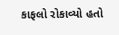કાફલો રોકાવ્યો હતો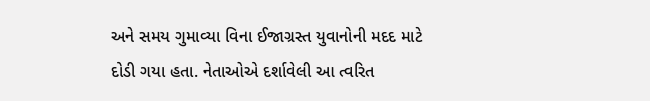અને સમય ગુમાવ્યા વિના ઈજાગ્રસ્ત યુવાનોની મદદ માટે દોડી ગયા હતા. નેતાઓએ દર્શાવેલી આ ત્વરિત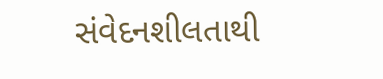સંવેદનશીલતાથી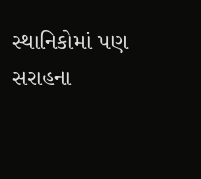સ્થાનિકોમાં પણ સરાહના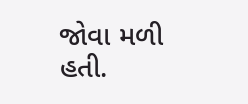જોવા મળી હતી.